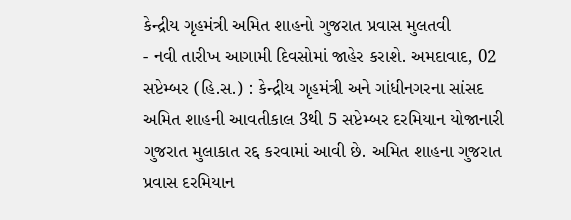કેન્દ્રીય ગૃહમંત્રી અમિત શાહનો ગુજરાત પ્રવાસ મુલતવી
- નવી તારીખ આગામી દિવસોમાં જાહેર કરાશે. અમદાવાદ, 02 સપ્ટેમ્બર (હિ.સ.) : કેન્દ્રીય ગૃહમંત્રી અને ગાંધીનગરના સાંસદ અમિત શાહની આવતીકાલ 3થી 5 સપ્ટેમ્બર દરમિયાન યોજાનારી ગુજરાત મુલાકાત રદ્દ કરવામાં આવી છે. અમિત શાહના ગુજરાત પ્રવાસ દરમિયાન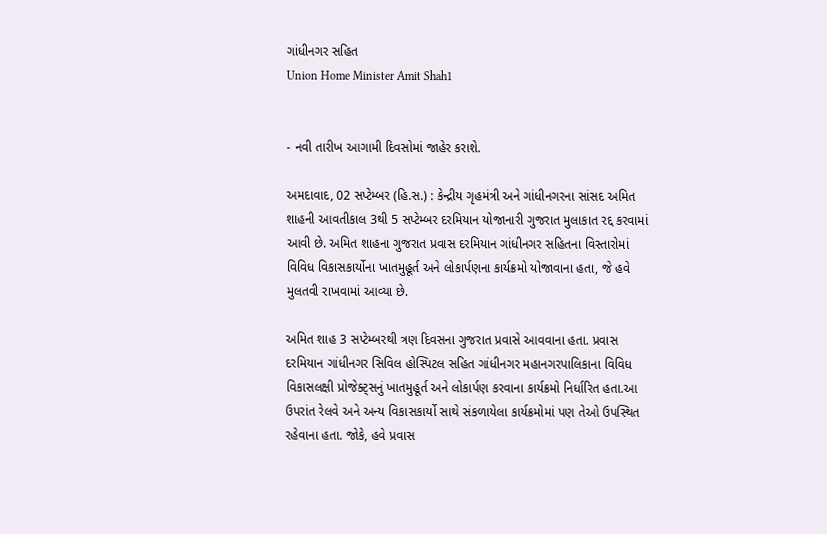ગાંધીનગર સહિત
Union Home Minister Amit Shah1


- નવી તારીખ આગામી દિવસોમાં જાહેર કરાશે.

અમદાવાદ, 02 સપ્ટેમ્બર (હિ.સ.) : કેન્દ્રીય ગૃહમંત્રી અને ગાંધીનગરના સાંસદ અમિત શાહની આવતીકાલ 3થી 5 સપ્ટેમ્બર દરમિયાન યોજાનારી ગુજરાત મુલાકાત રદ્દ કરવામાં આવી છે. અમિત શાહના ગુજરાત પ્રવાસ દરમિયાન ગાંધીનગર સહિતના વિસ્તારોમાં વિવિધ વિકાસકાર્યોના ખાતમુહૂર્ત અને લોકાર્પણના કાર્યક્રમો યોજાવાના હતા, જે હવે મુલતવી રાખવામાં આવ્યા છે.

અમિત શાહ 3 સપ્ટેમ્બરથી ત્રણ દિવસના ગુજરાત પ્રવાસે આવવાના હતા. પ્રવાસ દરમિયાન ગાંધીનગર સિવિલ હોસ્પિટલ સહિત ગાંધીનગર મહાનગરપાલિકાના વિવિધ વિકાસલક્ષી પ્રોજેક્ટ્સનું ખાતમુહૂર્ત અને લોકાર્પણ કરવાના કાર્યક્રમો નિર્ધારિત હતા.આ ઉપરાંત રેલવે અને અન્ય વિકાસકાર્યો સાથે સંકળાયેલા કાર્યક્રમોમાં પણ તેઓ ઉપસ્થિત રહેવાના હતા. જોકે, હવે પ્રવાસ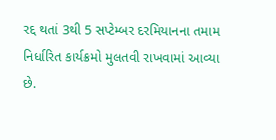રદ્દ થતાં 3થી 5 સપ્ટેમ્બર દરમિયાનના તમામ નિર્ધારિત કાર્યક્રમો મુલતવી રાખવામાં આવ્યા છે.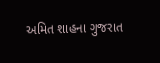અમિત શાહના ગુજરાત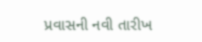પ્રવાસની નવી તારીખ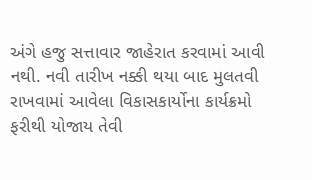અંગે હજુ સત્તાવાર જાહેરાત કરવામાં આવી નથી. નવી તારીખ નક્કી થયા બાદ મુલતવી રાખવામાં આવેલા વિકાસકાર્યોના કાર્યક્રમો ફરીથી યોજાય તેવી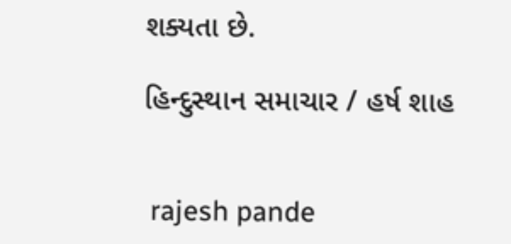શક્યતા છે.

હિન્દુસ્થાન સમાચાર / હર્ષ શાહ


 rajesh pande